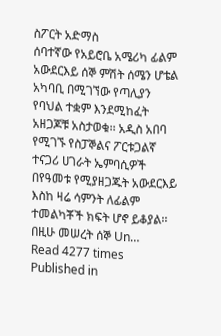ስፖርት አድማስ
ሰባተኛው የአይሮቤ አሜሪካ ፊልም አውደርእይ ሰኞ ምሽት ሰሜን ሆቴል አካባቢ በሚገኘው የጣሊያን የባህል ተቋም እንደሚከፈት አዘጋጆቹ አስታወቁ፡፡ አዲስ አበባ የሚገኙ የስፓኞልና ፖርቱጋልኛ ተናጋሪ ሀገራት ኤምባሲዎች በየዓመቱ የሚያዘጋጁት አውደርእይ እስከ ዛሬ ሳምንት ለፊልም ተመልካቾች ክፍት ሆኖ ይቆያል፡፡ በዚሁ መሠረት ሰኞ Un…
Read 4277 times
Published in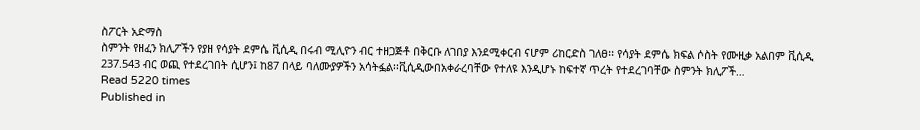ስፖርት አድማስ
ስምንት የዘፈን ክሊፖችን የያዘ የሳያት ደምሴ ቪሲዲ በሩብ ሚሊዮን ብር ተዘጋጅቶ በቅርቡ ለገበያ እንደሚቀርብ ናሆም ሪከርድስ ገለፀ፡፡ የሳያት ደምሴ ክፍል ሶስት የሙዚቃ አልበም ቪሲዲ 237.543 ብር ወጪ የተደረገበት ሲሆን፤ ከ87 በላይ ባለሙያዎችን አሳትፏል፡፡ቪሲዲውበአቀራረባቸው የተለዩ እንዲሆኑ ከፍተኛ ጥረት የተደረገባቸው ስምንት ክሊፖች…
Read 5220 times
Published in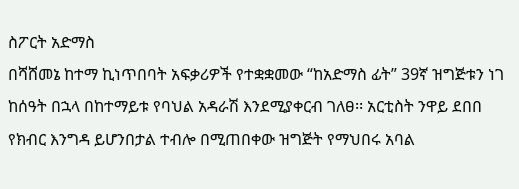ስፖርት አድማስ
በሻሸመኔ ከተማ ኪነጥበባት አፍቃሪዎች የተቋቋመው “ከአድማስ ፊት” 39ኛ ዝግጅቱን ነገ ከሰዓት በኋላ በከተማይቱ የባህል አዳራሽ እንደሚያቀርብ ገለፀ፡፡ አርቲስት ንዋይ ደበበ የክብር እንግዳ ይሆንበታል ተብሎ በሚጠበቀው ዝግጅት የማህበሩ አባል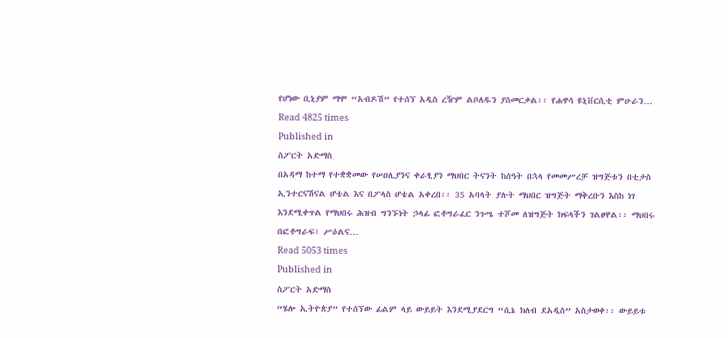የሆነው ቢኒያም ማሞ “አብዶሽ” የተሰኘ አዲስ ረዥም ልቦለዱን ያስመርቃል፡፡ የሐዋሳ ዩኒቨርሲቲ ምሁራን…
Read 4825 times
Published in
ስፖርት አድማስ
በአዳማ ከተማ የተቋቋመው የሠዐሊያንና ቀራፂያን ማህበር ትናንት ከሰዓት በኋላ የመመሥረቻ ዝግጅቱን በቲታስ ኢንተርናሽናል ሆቴል እና በፖላስ ሆቴል አቀረበ፡፡ 35 አባላት ያሉት ማህበር ዝግጅት ማቅረቡን እስከ ነገ እንደሚቀጥል የማህበሩ ሕዝብ ግንኙነት ኃላፊ ፎቶግራፈር ንጉሤ ተሾመ ለዝግጅት ክፍላችን ገልፀዋል፡፡ ማህበሩ በፎቶግራፍ፣ ሥዕልና…
Read 5053 times
Published in
ስፖርት አድማስ
“ሄሎ ኢትዮጵያ” የተሰኘው ፊልም ላይ ውይይት እንደሚያደርግ “ሲኔ ክለብ ደአዲስ” አስታወቀ፡፡ ውይይቱ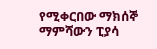የሚቀርበው ማክሰኞ ማምሻውን ፒያሳ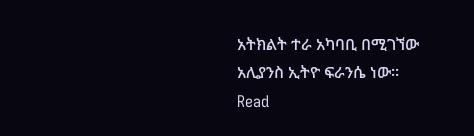አትክልት ተራ አካባቢ በሚገኘው አሊያንስ ኢትዮ ፍራንሴ ነው፡፡
Read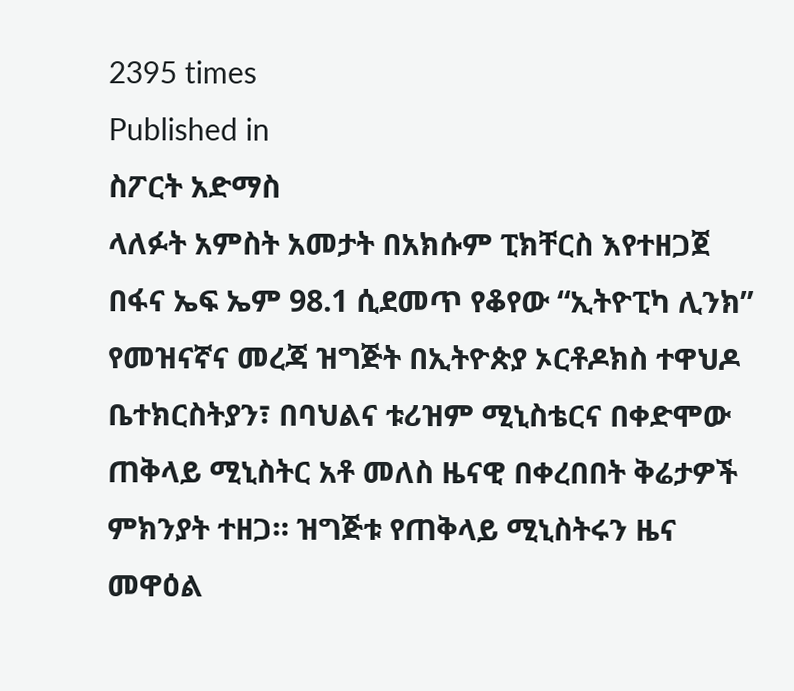2395 times
Published in
ስፖርት አድማስ
ላለፉት አምስት አመታት በአክሱም ፒክቸርስ እየተዘጋጀ በፋና ኤፍ ኤም 98.1 ሲደመጥ የቆየው “ኢትዮፒካ ሊንክ” የመዝናኛና መረጃ ዝግጅት በኢትዮጵያ ኦርቶዶክስ ተዋህዶ ቤተክርስትያን፣ በባህልና ቱሪዝም ሚኒስቴርና በቀድሞው ጠቅላይ ሚኒስትር አቶ መለስ ዜናዊ በቀረበበት ቅሬታዎች ምክንያት ተዘጋ። ዝግጅቱ የጠቅላይ ሚኒስትሩን ዜና መዋዕል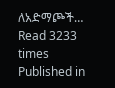ለአድማጮች…
Read 3233 times
Published in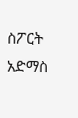ስፖርት አድማስ